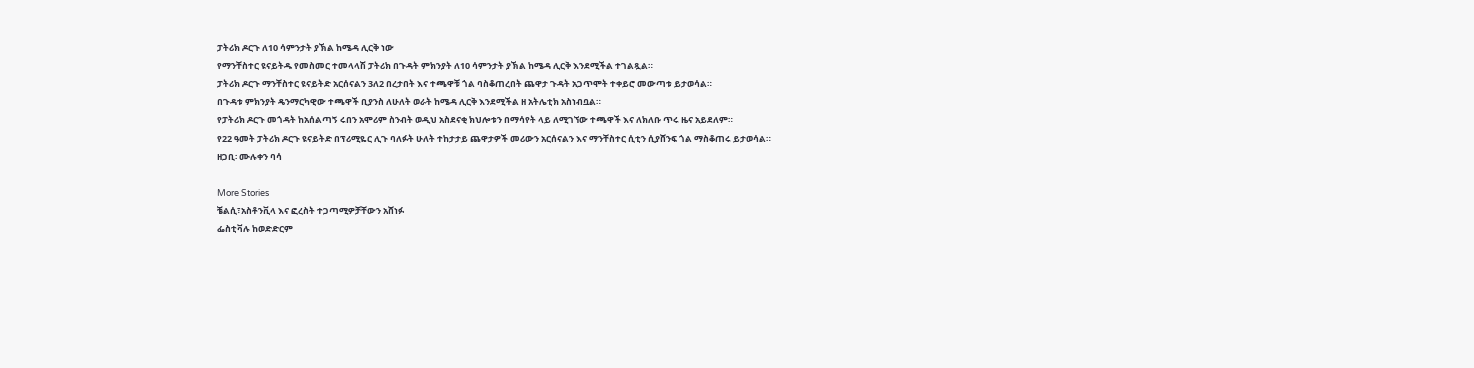ፓትሪክ ዶርጉ ለ10 ሳምንታት ያኽል ከሜዳ ሊርቅ ነው
የማንቸስተር ዩናይትዱ የመስመር ተመላላሽ ፓትሪክ በጉዳት ምክንያት ለ10 ሳምንታት ያኽል ከሜዳ ሊርቅ እንደሚችል ተገልጿል።
ፓትሪክ ዶርጉ ማንቸስተር ዩናይትድ አርሰናልን 3ለ2 በረታበት እና ተጫዋቹ ጎል ባስቆጠረበት ጨዋታ ጉዳት አጋጥሞት ተቀይሮ መውጣቱ ይታወሳል።
በጉዳቱ ምክንያት ዴንማርካዊው ተጫዋች ቢያንስ ለሁለት ወራት ከሜዳ ሊርቅ እንደሚችል ዘ አትሌቲክ አስነብቧል።
የፓትሪክ ዶርጉ መጎዳት ከአሰልጣኝ ሩበን አሞሪም ስንብት ወዲህ አስደናቂ ክህሎቱን በማሳየት ላይ ለሚገኘው ተጫዋች እና ለክለቡ ጥሩ ዜና አይደለም።
የ22 ዓመት ፓትሪክ ዶርጉ ዩናይትድ በፕሪሚዬር ሊጉ ባለፉት ሁለት ተከታታይ ጨዋታዎች መሪውን አርሰናልን እና ማንቸስተር ሲቲን ሲያሸንፍ ጎል ማስቆጠሩ ይታወሳል።
ዘጋቢ፡ ሙሉቀን ባሳ

More Stories
ቼልሲ፣አስቶንቪላ እና ፎረስት ተጋጣሚዎቻቸውን አሸነፉ
ፌስቲቫሉ ከወድድርም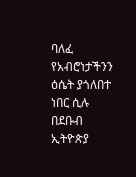ባለፈ የአብሮነታችንን ዕሴት ያጎለበተ ነበር ሲሉ በደቡብ ኢትዮጵያ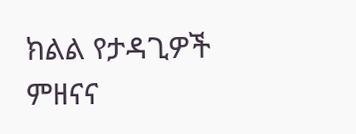ክልል የታዳጊዎች ምዘናና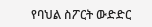የባህል ስፖርት ውድድር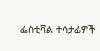ፌስቲቫል ተሳታፊዎች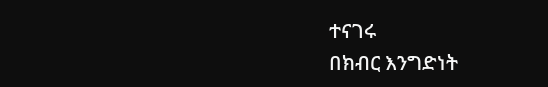ተናገሩ
በክብር እንግድነት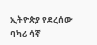ኢትዮጵያ የደረሰው ባካሪ ሳኛ